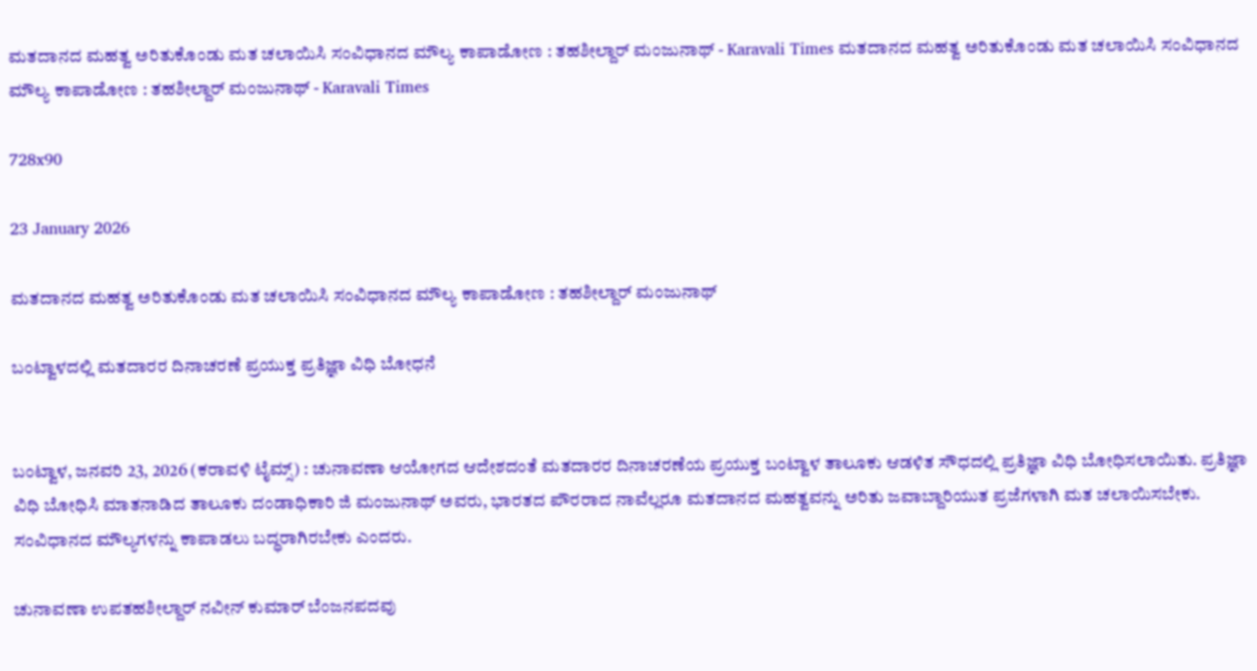ಮತದಾನದ ಮಹತ್ವ ಅರಿತುಕೊಂಡು ಮತ ಚಲಾಯಿಸಿ ಸಂವಿಧಾನದ ಮೌಲ್ಯ ಕಾಪಾಡೋಣ : ತಹಶೀಲ್ದಾರ್ ಮಂಜುನಾಥ್ - Karavali Times ಮತದಾನದ ಮಹತ್ವ ಅರಿತುಕೊಂಡು ಮತ ಚಲಾಯಿಸಿ ಸಂವಿಧಾನದ ಮೌಲ್ಯ ಕಾಪಾಡೋಣ : ತಹಶೀಲ್ದಾರ್ ಮಂಜುನಾಥ್ - Karavali Times

728x90

23 January 2026

ಮತದಾನದ ಮಹತ್ವ ಅರಿತುಕೊಂಡು ಮತ ಚಲಾಯಿಸಿ ಸಂವಿಧಾನದ ಮೌಲ್ಯ ಕಾಪಾಡೋಣ : ತಹಶೀಲ್ದಾರ್ ಮಂಜುನಾಥ್

ಬಂಟ್ವಾಳದಲ್ಲಿ ಮತದಾರರ ದಿನಾಚರಣೆ ಪ್ರಯುಕ್ತ ಪ್ರತಿಜ್ಞಾ ವಿಧಿ ಬೋಧನೆ


ಬಂಟ್ವಾಳ, ಜನವರಿ 23, 2026 (ಕರಾವಳಿ ಟೈಮ್ಸ್) : ಚುನಾವಣಾ ಆಯೋಗದ ಆದೇಶದಂತೆ ಮತದಾರರ ದಿನಾಚರಣೆಯ ಪ್ರಯುಕ್ತ ಬಂಟ್ವಾಳ ತಾಲೂಕು ಆಡಳಿತ ಸೌಧದಲ್ಲಿ ಪ್ರತಿಜ್ಞಾ ವಿಧಿ ಬೋಧಿಸಲಾಯಿತು. ಪ್ರತಿಜ್ಞಾ ವಿಧಿ ಬೋಧಿಸಿ ಮಾತನಾಡಿದ ತಾಲೂಕು ದಂಡಾಧಿಕಾರಿ ಜಿ ಮಂಜುನಾಥ್ ಅವರು, ಭಾರತದ ಪೌರರಾದ ನಾವೆಲ್ಲರೂ ಮತದಾನದ ಮಹತ್ವವನ್ನು ಅರಿತು ಜವಾಬ್ದಾರಿಯುತ ಪ್ರಜೆಗಳಾಗಿ ಮತ ಚಲಾಯಿಸಬೇಕು. ಸಂವಿಧಾನದ ಮೌಲ್ಯಗಳನ್ನು ಕಾಪಾಡಲು ಬದ್ಧರಾಗಿರಬೇಕು ಎಂದರು.

ಚುನಾವಣಾ ಉಪತಹಶೀಲ್ದಾರ್ ನವೀನ್ ಕುಮಾರ್ ಬೆಂಜನಪದವು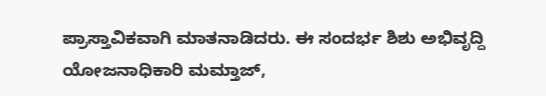ಪ್ರಾಸ್ತಾವಿಕವಾಗಿ ಮಾತನಾಡಿದರು. ಈ ಸಂದರ್ಭ ಶಿಶು ಅಭಿವೃದ್ದಿ ಯೋಜನಾಧಿಕಾರಿ ಮಮ್ತಾಜ್,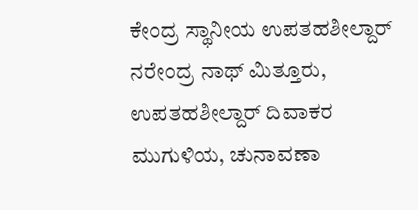ಕೇಂದ್ರ ಸ್ಥಾನೀಯ ಉಪತಹಶೀಲ್ದಾರ್ ನರೇಂದ್ರ ನಾಥ್ ಮಿತ್ತೂರು, ಉಪತಹಶೀಲ್ದಾರ್ ದಿವಾಕರ ಮುಗುಳಿಯ, ಚುನಾವಣಾ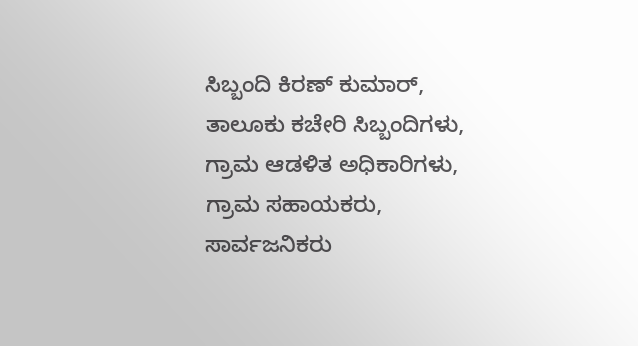ಸಿಬ್ಬಂದಿ ಕಿರಣ್ ಕುಮಾರ್, ತಾಲೂಕು ಕಚೇರಿ ಸಿಬ್ಬಂದಿಗಳು, ಗ್ರಾಮ ಆಡಳಿತ ಅಧಿಕಾರಿಗಳು, ಗ್ರಾಮ ಸಹಾಯಕರು, ಸಾರ್ವಜನಿಕರು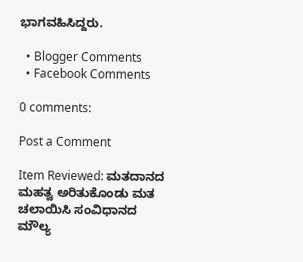ಭಾಗವಹಿಸಿದ್ದರು.

  • Blogger Comments
  • Facebook Comments

0 comments:

Post a Comment

Item Reviewed: ಮತದಾನದ ಮಹತ್ವ ಅರಿತುಕೊಂಡು ಮತ ಚಲಾಯಿಸಿ ಸಂವಿಧಾನದ ಮೌಲ್ಯ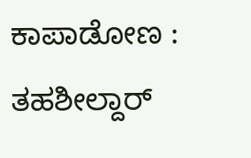ಕಾಪಾಡೋಣ : ತಹಶೀಲ್ದಾರ್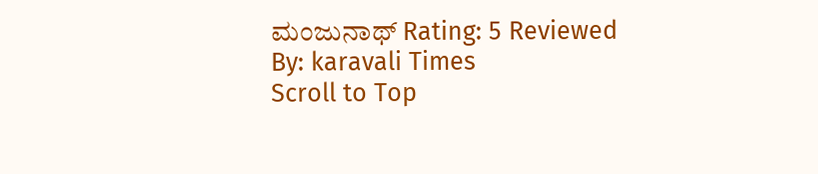ಮಂಜುನಾಥ್ Rating: 5 Reviewed By: karavali Times
Scroll to Top